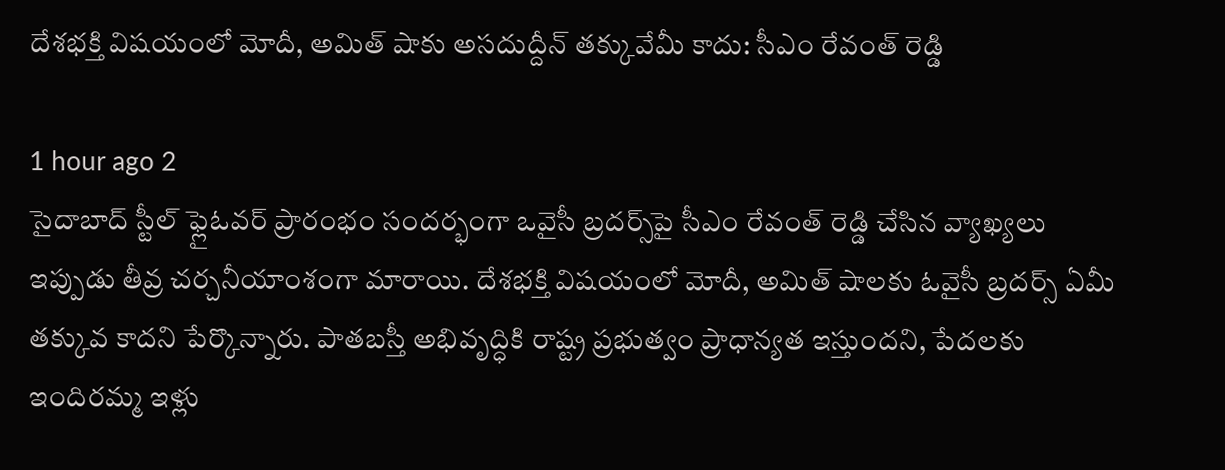దేశభక్తి విషయంలో మోదీ, అమిత్ షాకు అసదుద్దీన్ తక్కువేమీ కాదు: సీఎం రేవంత్ రెడ్డి

1 hour ago 2
సైదాబాద్ స్టీల్ ఫ్లైఓవర్‌ ప్రారంభం సందర్భంగా ఒవైసీ బ్రదర్స్‌పై సీఎం రేవంత్ రెడ్డి చేసిన వ్యాఖ్యలు ఇప్పుడు తీవ్ర చర్చనీయాంశంగా మారాయి. దేశభక్తి విషయంలో మోదీ, అమిత్ షాలకు ఓవైసీ బ్రదర్స్ ఏమీ తక్కువ కాదని పేర్కొన్నారు. పాతబస్తీ అభివృద్ధికి రాష్ట్ర ప్రభుత్వం ప్రాధాన్యత ఇస్తుందని, పేదలకు ఇందిరమ్మ ఇళ్లు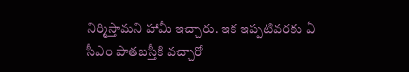నిర్మిస్తామని హామీ ఇచ్చారు. ఇక ఇప్పటివరకు ఏ సీఎం పాతబస్తీకి వచ్చారో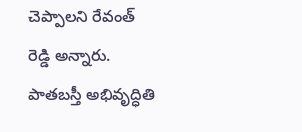చెప్పాలని రేవంత్ రెడ్డి అన్నారు. పాతబస్తీ అభివృద్ధితి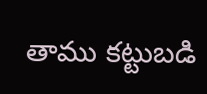తాము కట్టుబడి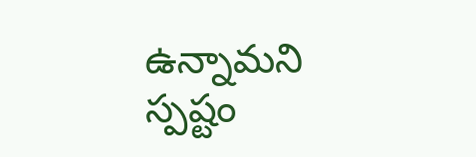ఉన్నామని స్పష్టం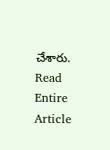చేశారు.
Read Entire Article